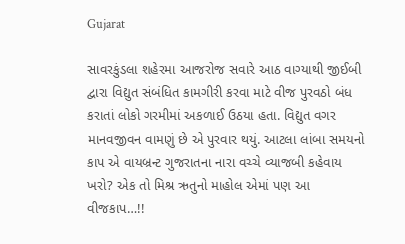Gujarat

સાવરકુંડલા શહેરમા આજરોજ સવારે આઠ વાગ્યાથી જીઈબી દ્વારા વિદ્યુત સંબંધિત કામગીરી કરવા માટે વીજ પુરવઠો બંધ કરાતાં લોકો ગરમીમાં અકળાઈ ઉઠયા હતા. વિદ્યુત વગર માનવજીવન વામણું છે એ પુરવાર થયું. આટલા લાંબા સમયનો કાપ એ વાયબ્રન્ટ ગુજરાતના નારા વચ્ચે વ્યાજબી કહેવાય ખરો? એક તો મિશ્ર ઋતુનો માહોલ એમાં પણ આ વીજકાપ…!!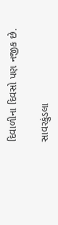દિવાળીના દિવસો પણ નજીક છે.

સાવરકુંડલા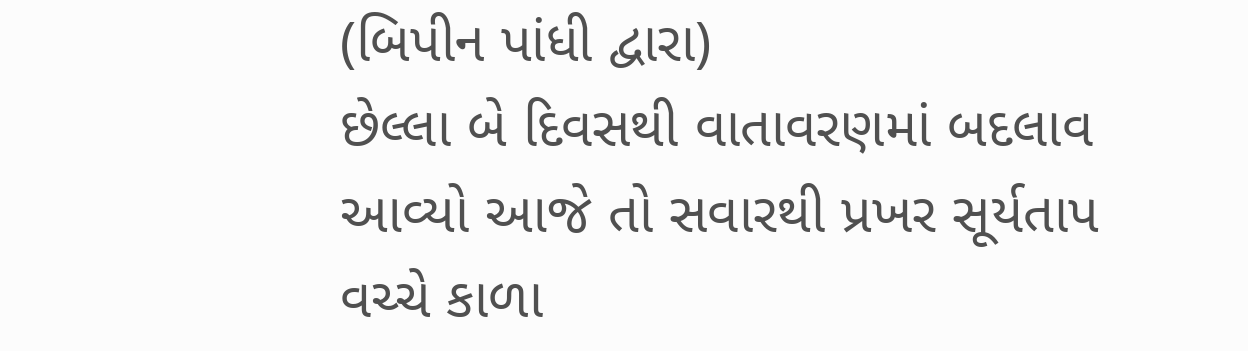(બિપીન પાંધી દ્વારા)
છેલ્લા બે દિવસથી વાતાવરણમાં બદલાવ આવ્યો આજે તો સવારથી પ્રખર સૂર્યતાપ વચ્ચે કાળા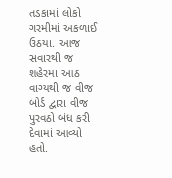તડકામાં લોકો ગરમીમાં અકળાઈ ઉઠયા. આજ સવારથી જ શહેરમા આઠ વાગ્યથી જ વીજ બોર્ડ દ્વારા વીજ પુરવઠો બંધ કરી દેવામાં આવ્યો હતો.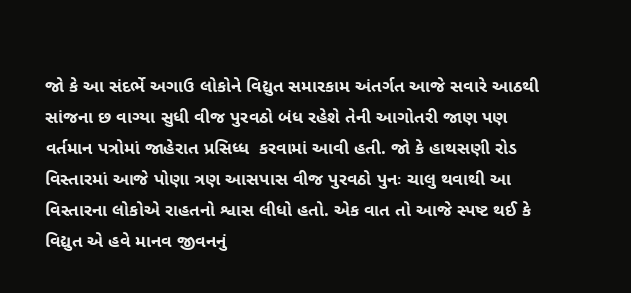જો કે આ સંદર્ભે અગાઉ લોકોને વિદ્યુત સમારકામ અંતર્ગત આજે સવારે આઠથી સાંજના છ વાગ્યા સુધી વીજ પુરવઠો બંધ રહેશે તેની આગોતરી જાણ પણ વર્તમાન પત્રોમાં જાહેરાત પ્રસિધ્ધ  કરવામાં આવી હતી. જો કે હાથસણી રોડ વિસ્તારમાં આજે પોણા ત્રણ આસપાસ વીજ પુરવઠો પુનઃ ચાલુ થવાથી આ વિસ્તારના લોકોએ રાહતનો શ્વાસ લીધો હતો. એક વાત તો આજે સ્પષ્ટ થઈ કે વિદ્યુત એ હવે માનવ જીવનનું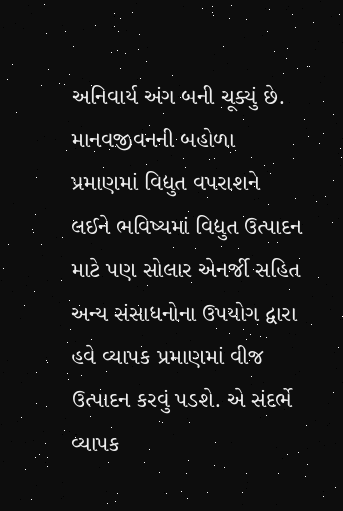અનિવાર્ય અંગ બની ચૂક્યું છે. માનવજીવનની બહોળા પ્રમાણમાં વિદ્યુત વપરાશને લઈને ભવિષ્યમાં વિદ્યુત ઉત્પાદન માટે પણ સોલાર એનર્જી સહિત અન્ય સંસાધનોના ઉપયોગ દ્વારા હવે વ્યાપક પ્રમાણમાં વીજ ઉત્પાદન કરવું પડશે. એ સંદર્ભે વ્યાપક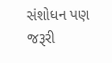સંશોધન પણ જરૂરી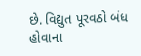છે. વિદ્યુત પૂરવઠો બંધ હોવાના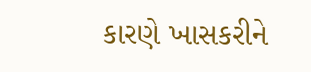કારણે ખાસકરીને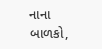નાના બાળકો,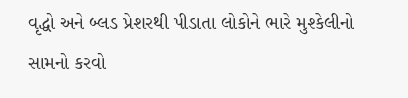વૃદ્ધો અને બ્લડ પ્રેશરથી પીડાતા લોકોને ભારે મુશ્કેલીનો સામનો કરવો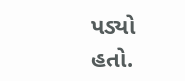પડ્યો હતો.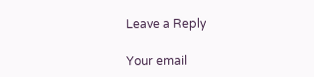Leave a Reply

Your email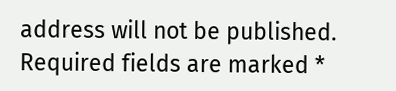address will not be published. Required fields are marked *